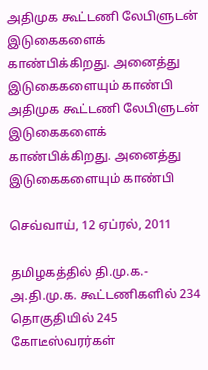அதிமுக கூட்டணி லேபிளுடன் இடுகைகளைக் காண்பிக்கிறது. அனைத்து இடுகைகளையும் காண்பி
அதிமுக கூட்டணி லேபிளுடன் இடுகைகளைக் காண்பிக்கிறது. அனைத்து இடுகைகளையும் காண்பி

செவ்வாய், 12 ஏப்ரல், 2011

தமிழகத்தில் தி.மு.க.- அ.தி.மு.க. கூட்டணிகளில் 234 தொகுதியில் 245 கோடீஸ்வரர்கள்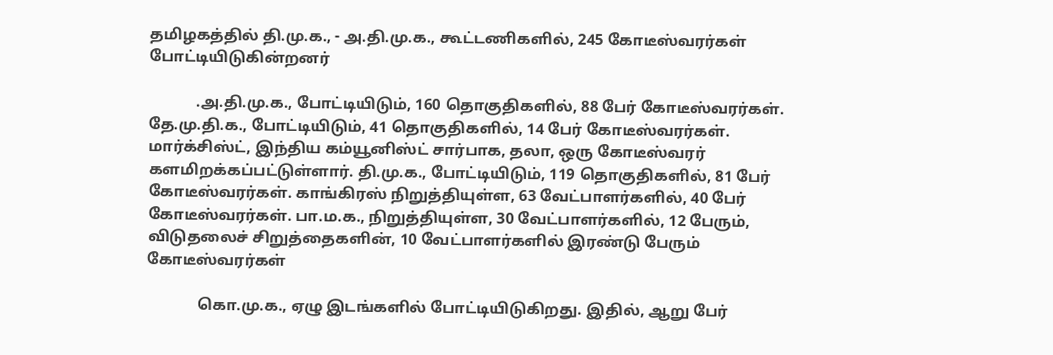தமிழகத்தில் தி.மு.க., - அ.தி.மு.க., கூட்டணிகளில், 245 கோடீஸ்வரர்கள் போட்டியிடுகின்றனர்

            .அ.தி.மு.க., போட்டியிடும், 160 தொகுதிகளில், 88 பேர் கோடீஸ்வரர்கள். தே.மு.தி.க., போட்டியிடும், 41 தொகுதிகளில், 14 பேர் கோடீஸ்வரர்கள். மார்க்சிஸ்ட், இந்திய கம்யூனிஸ்ட் சார்பாக, தலா, ஒரு கோடீஸ்வரர் களமிறக்கப்பட்டுள்ளார். தி.மு.க., போட்டியிடும், 119 தொகுதிகளில், 81 பேர் கோடீஸ்வரர்கள். காங்கிரஸ் நிறுத்தியுள்ள, 63 வேட்பாளர்களில், 40 பேர் கோடீஸ்வரர்கள். பா.ம.க., நிறுத்தியுள்ள, 30 வேட்பாளர்களில், 12 பேரும், விடுதலைச் சிறுத்தைகளின், 10 வேட்பாளர்களில் இரண்டு பேரும் கோடீஸ்வரர்கள்

             கொ.மு.க., ஏழு இடங்களில் போட்டியிடுகிறது. இதில், ஆறு பேர்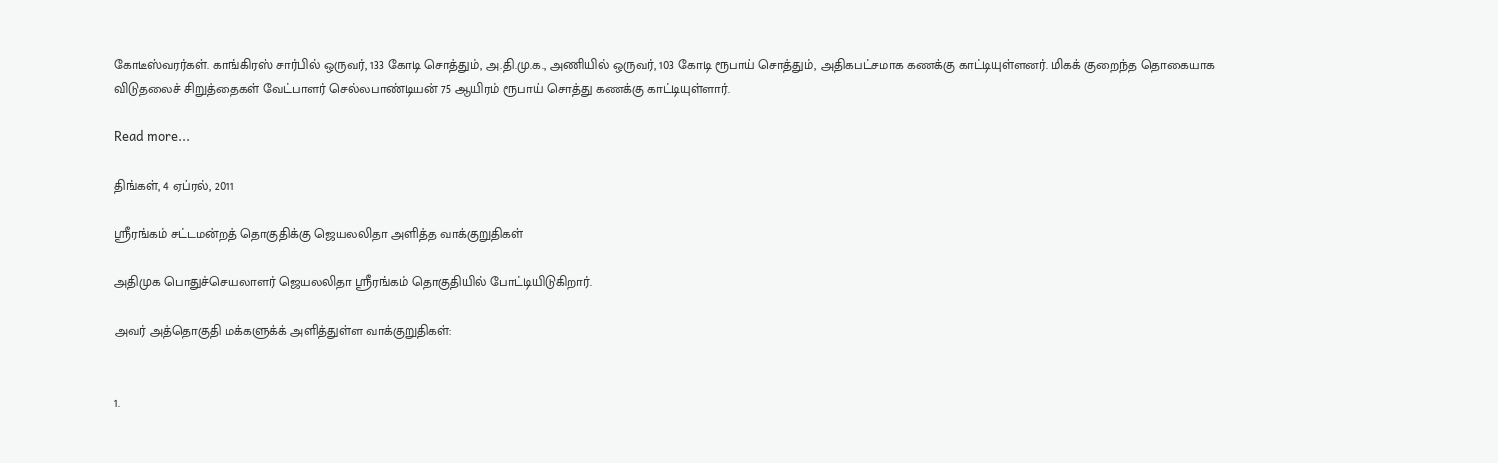கோடீஸ்வரர்கள். காங்கிரஸ் சார்பில் ஒருவர், 133 கோடி சொத்தும், அ.தி.மு.க., அணியில் ஒருவர், 103 கோடி ரூபாய் சொத்தும், அதிகபட்சமாக கணக்கு காட்டியுள்ளனர். மிகக் குறைந்த தொகையாக விடுதலைச் சிறுத்தைகள் வேட்பாளர் செல்லபாண்டியன் 75 ஆயிரம் ரூபாய் ‌சொத்து கணக்கு காட்டியுள்ளார்.

Read more...

திங்கள், 4 ஏப்ரல், 2011

ஸ்ரீரங்கம் சட்டமன்றத் தொகுதிக்கு ஜெயலலிதா அளித்த வாக்குறுதிகள்

அதிமுக பொதுச்செயலாளர் ஜெயலலிதா ஸ்ரீரங்கம் தொகுதியில் போட்டியிடுகிறார்.

அவர் அத்தொகுதி மக்களுக்க் அளித்துள்ள வாக்குறுதிகள்:


1.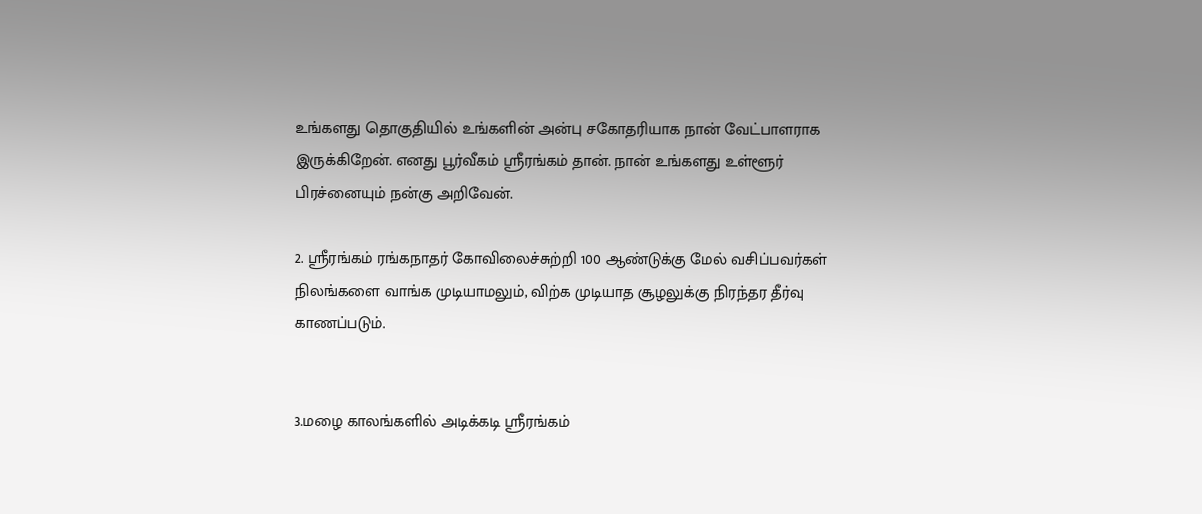உங்களது தொகுதியில் உங்களின் அன்பு சகோதரியாக நான் வேட்பாளராக இருக்கிறேன். எனது பூர்வீகம் ஸ்ரீரங்கம் தான். நான் உங்களது உள்ளூர் பிரச்னையும் நன்கு அறிவேன்.

2. ஸ்ரீரங்கம் ரங்கநாதர் கோவிலைச்சுற்றி 100 ஆண்டுக்கு மேல் வசிப்பவர்கள் நிலங்களை வாங்க முடியாமலும், விற்க முடியாத சூழலுக்கு நிரந்தர தீர்வு காணப்படும்.


3.மழை காலங்களில் அடிக்கடி ஸ்ரீரங்கம்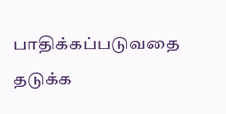பாதிக்கப்படுவதை தடுக்க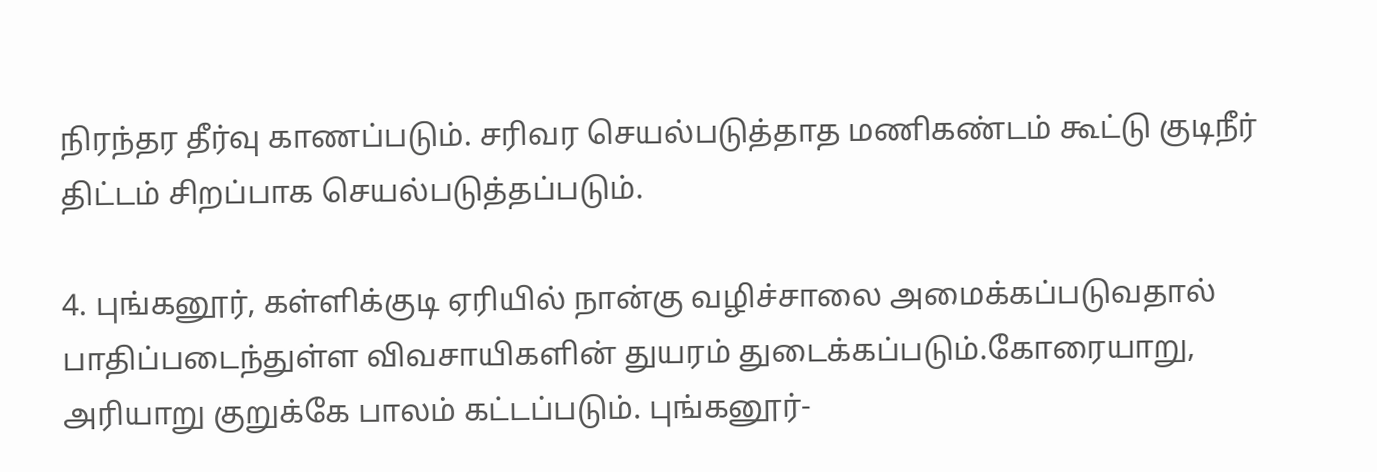நிரந்தர தீர்வு காணப்படும். சரிவர செயல்படுத்தாத மணிகண்டம் கூட்டு குடிநீர் திட்டம் சிறப்பாக செயல்படுத்தப்படும்.

4. புங்கனூர், கள்ளிக்குடி ஏரியில் நான்கு வழிச்சாலை அமைக்கப்படுவதால் பாதிப்படைந்துள்ள விவசாயிகளின் துயரம் துடைக்கப்படும்.கோரையாறு, அரியாறு குறுக்கே பாலம் கட்டப்படும். புங்கனூர்-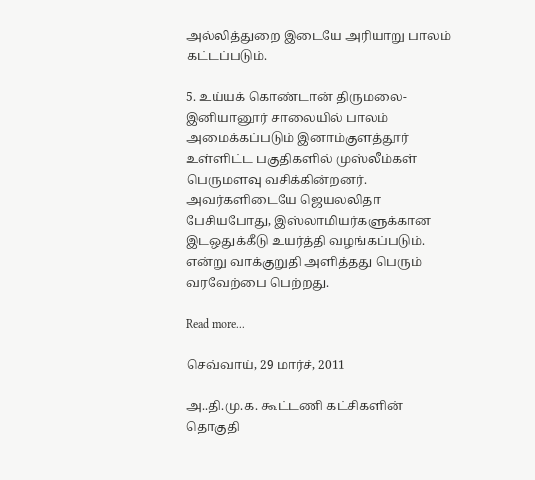அல்லித்துறை இடையே அரியாறு பாலம் கட்டப்படும்.

5. உய்யக் கொண்டான் திருமலை- இனியானூர் சாலையில் பாலம் அமைக்கப்படும் இனாம்குளத்தூர் உள்ளிட்ட பகுதிகளில் முஸ்லீம்கள் பெருமளவு வசிக்கின்றனர். அவர்களிடையே ஜெயலலிதா பேசியபோது, இஸ்லாமியர்களுக்கான இடஒதுக்கீடு உயர்த்தி வழங்கப்படும். என்று வாக்குறுதி அளித்தது பெரும் வரவேற்பை பெற்றது.

Read more...

செவ்வாய், 29 மார்ச், 2011

அ..தி.மு.க. கூட்டணி கட்சிகளின் தொகுதி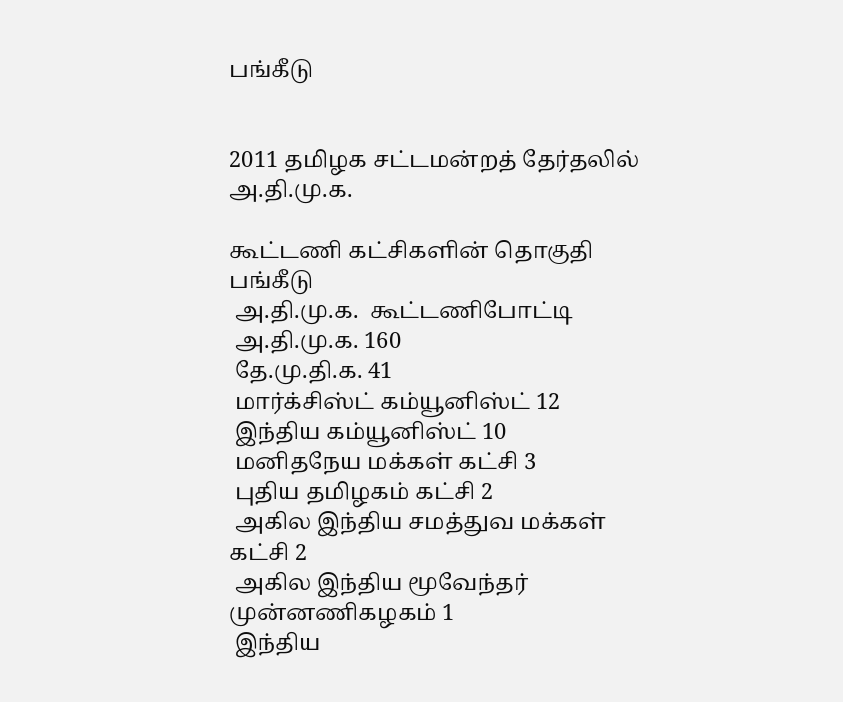பங்கீடு


2011 தமிழக சட்டமன்றத் தேர்தலில்  அ.தி.மு.க.

கூட்டணி கட்சிகளின் தொகுதி பங்கீடு
 அ.தி.மு.க.  கூட்டணிபோட்டி
 அ.தி.மு.க. 160
 தே.மு.தி.க. 41
 மார்க்சிஸ்ட் கம்யூனிஸ்ட் 12
 இந்திய கம்யூனிஸ்ட் 10
 மனிதநேய மக்கள் கட்சி 3
 புதிய தமிழகம் கட்சி 2
 அகில இந்திய சமத்துவ மக்கள் கட்சி 2
 அகில இந்திய மூவேந்தர் முன்னணிகழகம் 1
 இந்திய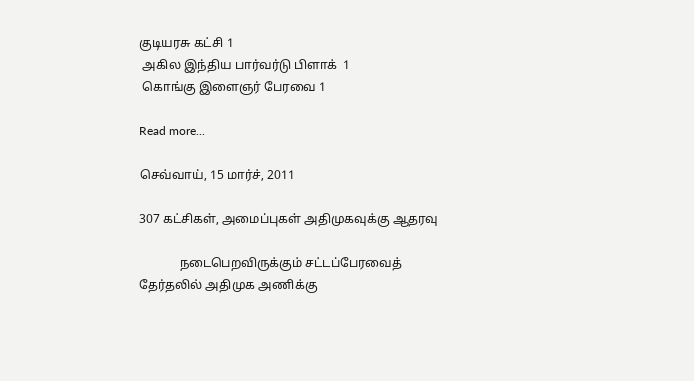குடியரசு கட்சி 1
 அகில இந்திய பார்வர்டு பிளாக்  1
 கொங்கு இளைஞர் பேரவை 1

Read more...

செவ்வாய், 15 மார்ச், 2011

307 கட்சிகள், அமைப்புகள் அதிமுகவுக்கு ஆதரவு

             நடைபெறவிருக்கும் சட்டப்பேரவைத் தேர்தலில் அதிமுக அணிக்கு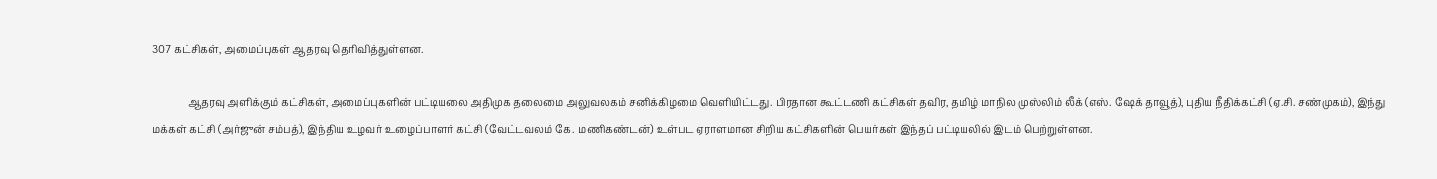307 கட்சிகள், அமைப்புகள் ஆதரவு தெரிவித்துள்ளன.

              ஆதரவு அளிக்கும் கட்சிகள், அமைப்புகளின் பட்டியலை அதிமுக தலைமை அலுவலகம் சனிக்கிழமை வெளியிட்டது. பிரதான கூட்டணி கட்சிகள் தவிர, தமிழ் மாநில முஸ்லிம் லீக் (எஸ். ஷேக் தாவூத்), புதிய நீதிக்கட்சி (ஏ.சி. சண்முகம்), இந்து மக்கள் கட்சி (அர்ஜுன் சம்பத்), இந்திய உழவர் உழைப்பாளர் கட்சி (வேட்டவலம் கே. மணிகண்டன்) உள்பட ஏராளமான சிறிய கட்சிகளின் பெயர்கள் இந்தப் பட்டியலில் இடம் பெற்றுள்ளன.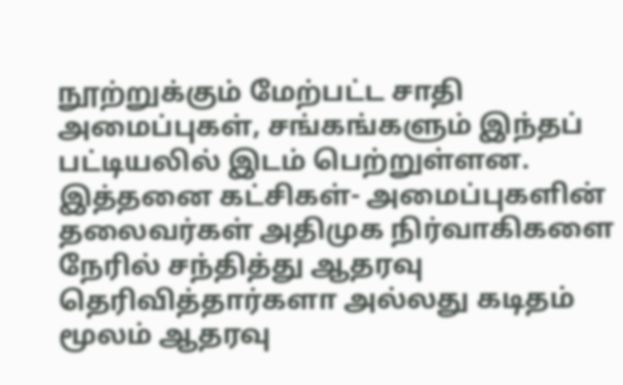நூற்றுக்கும் மேற்பட்ட சாதி அமைப்புகள், சங்கங்களும் இந்தப் பட்டியலில் இடம் பெற்றுள்ளன. இத்தனை கட்சிகள்- அமைப்புகளின் தலைவர்கள் அதிமுக நிர்வாகிகளை நேரில் சந்தித்து ஆதரவு தெரிவித்தார்களா அல்லது கடிதம் மூலம் ஆதரவு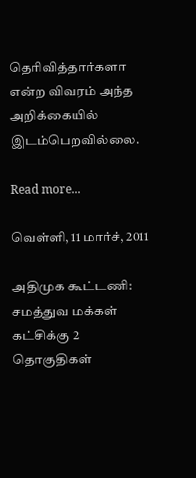தெரிவித்தார்களா என்ற விவரம் அந்த அறிக்கையில் இடம்பெறவில்லை.

Read more...

வெள்ளி, 11 மார்ச், 2011

அதிமுக கூட்டணி: சமத்துவ மக்கள் கட்சிக்கு 2 தொகுதிகள்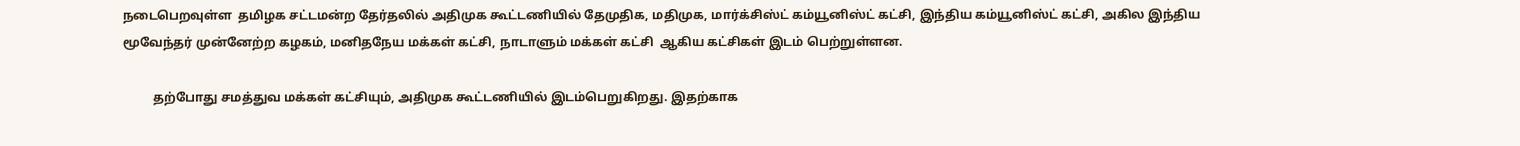நடைபெறவுள்ள  தமிழக சட்டமன்ற தேர்தலில் அதிமுக கூட்டணியில் தேமுதிக, மதிமுக, மார்க்சிஸ்ட் கம்யூனிஸ்ட் கட்சி, இந்திய கம்யூனிஸ்ட் கட்சி, அகில இந்திய மூவேந்தர் முன்னேற்ற கழகம், மனிதநேய மக்கள் கட்சி, நாடாளும் மக்கள் கட்சி  ஆகிய கட்சிகள் இடம் பெற்றுள்ளன.

          தற்போது சமத்துவ மக்கள் கட்சியும், அதிமுக கூட்டணியில் இடம்பெறுகிறது. இதற்காக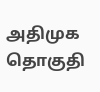அதிமுக தொகுதி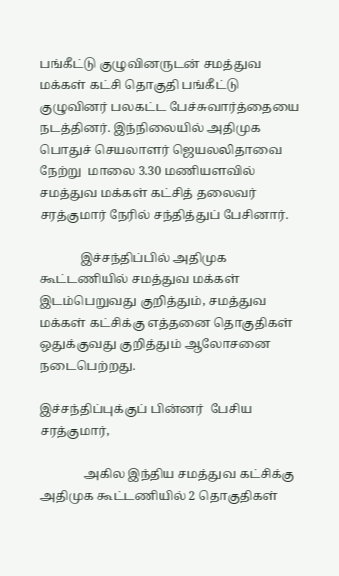பங்கீட்டு குழுவினருடன் சமத்துவ மக்கள் கட்சி தொகுதி பங்கீட்டு குழுவினர் பலகட்ட பேச்சுவார்த்தையை நடத்தினர். இந்நிலையில் அதிமுக பொதுச் செயலாளர் ஜெயலலிதாவை நேற்று  மாலை 3.30 மணியளவில் சமத்துவ மக்கள் கட்சித் தலைவர் சரத்குமார் நேரில் சந்தித்துப் பேசினார்.

             இச்சந்திப்பில் அதிமுக கூட்டணியில் சமத்துவ மக்கள் இடம்பெறுவது குறித்தும், சமத்துவ மக்கள் கட்சிக்கு எத்தனை தொகுதிகள் ஒதுக்குவது குறித்தும் ஆலோசனை நடைபெற்றது.

இச்சந்திப்புக்குப் பின்னர்  பேசிய சரத்குமார்,

              அகில இந்திய சமத்துவ கட்சிக்கு அதிமுக கூட்டணியில் 2 தொகுதிகள்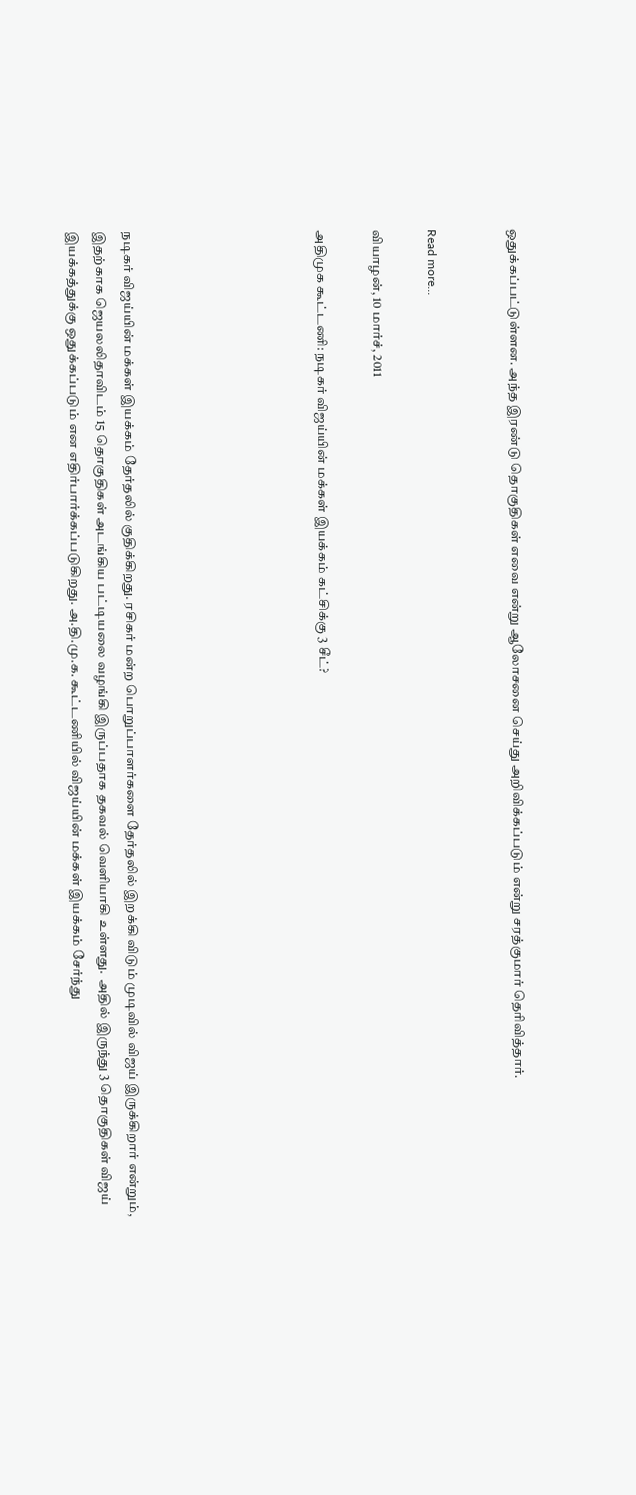ஒதுக்கப்பட்டுள்ளன. அந்த இரண்டு தொகுதிகள் எவை என்று ஆலோசனை செய்து அறிவிக்கப்படும் என்று சரத்குமார் தெரிவித்தார்.


Read more...

வியாழன், 10 மார்ச், 2011

அதிமுக கூட்டணி: நடிகர் விஜய்யின் மக்கள் இயக்கம் கட்சிக்கு 3 சீட்?






நடிகர் விஜய்யின் மக்கள் இயக்கம் தேர்தலில் குதிக்கிறது. ரசிகர் மன்ற பொறுப்பாளர்களை தேர்தலில் இறக்கி விடும் முடிவில் விஜய் இருக்கிறார் என்றும்,   இதற்காக ஜெயலலிதாவிடம் 15 தொகுதிகள் அடங்கிய பட்டியலை வழங்கி இருப்பதாக தகவல் வெளியாகி உள்ளது.  அதில் இருந்து 3 தொகுதிகள் விஜய் இயக்கத்துக்கு ஒதுக்கப்படும் என எதிர்பார்க்கப்படுகிறது. அ.தி.மு.க. கூட்டணியில் விஜய்யின் மக்கள் இயக்கம் சேர்ந்து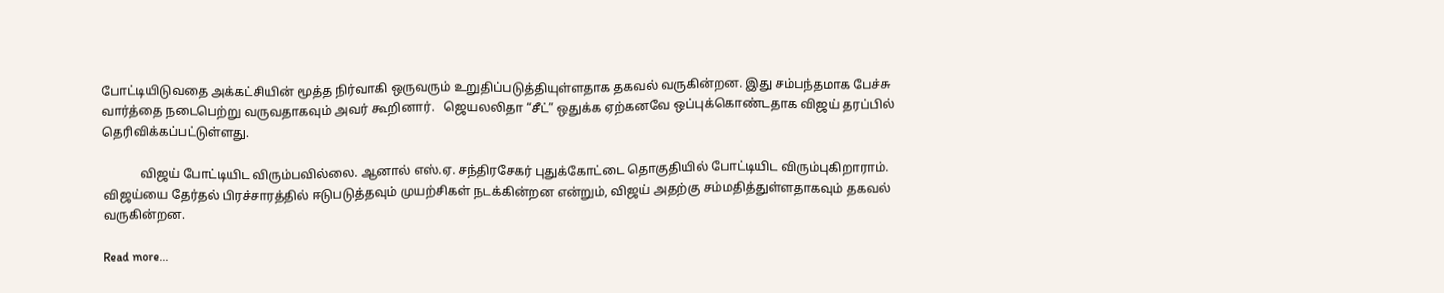போட்டியிடுவதை அக்கட்சியின் மூத்த நிர்வாகி ஒருவரும் உறுதிப்படுத்தியுள்ளதாக தகவல் வருகின்றன. இது சம்பந்தமாக பேச்சு வார்த்தை நடைபெற்று வருவதாகவும் அவர் கூறினார்.   ஜெயலலிதா “சீட்” ஒதுக்க ஏற்கனவே ஒப்புக்கொண்டதாக விஜய் தரப்பில் தெரிவிக்கப்பட்டுள்ளது.

            விஜய் போட்டியிட விரும்பவில்லை. ஆனால் எஸ்.ஏ. சந்திரசேகர் புதுக்கோட்டை தொகுதியில் போட்டியிட விரும்புகிறாராம். விஜய்யை தேர்தல் பிரச்சாரத்தில் ஈடுபடுத்தவும் முயற்சிகள் நடக்கின்றன என்றும், விஜய் அதற்கு சம்மதித்துள்ளதாகவும் தகவல் வருகின்றன.

Read more...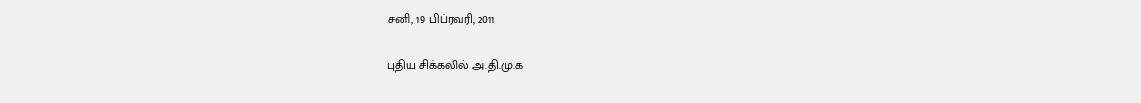சனி, 19 பிப்ரவரி, 2011

புதிய சிக்கலில் அ.தி.மு.க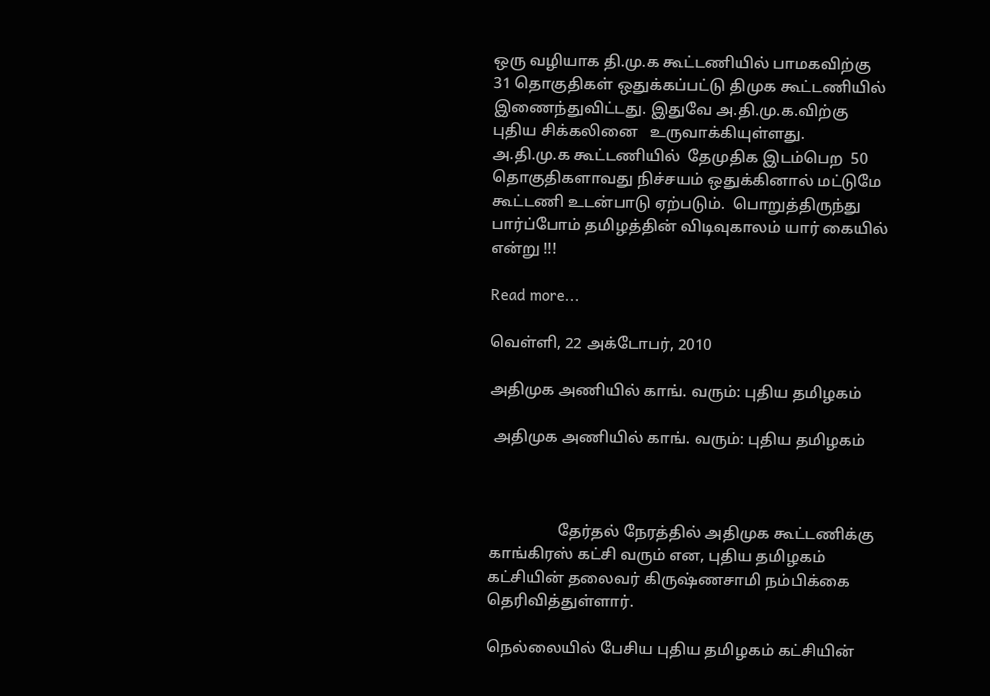ஒரு வழியாக தி.மு.க கூட்டணியில் பாமகவிற்கு 31 தொகுதிகள் ஒதுக்கப்பட்டு திமுக கூட்டணியில் இணைந்துவிட்டது. இதுவே அ.தி.மு.க.விற்கு புதிய சிக்கலினை   உருவாக்கியுள்ளது.  அ.தி.மு.க கூட்டணியில்  தேமுதிக இடம்பெற  50 தொகுதிகளாவது நிச்சயம் ஒதுக்கினால் மட்டுமே கூட்டணி உடன்பாடு ஏற்படும்.  பொறுத்திருந்து  பார்ப்போம் தமிழத்தின் விடிவுகாலம் யார் கையில் என்று !!!

Read more...

வெள்ளி, 22 அக்டோபர், 2010

அதிமுக அணியில் காங். வரும்: புதிய தமிழகம்

 அதிமுக அணியில் காங். வரும்: புதிய தமிழகம்



                  தேர்தல் நேரத்தில் அதிமுக கூட்டணிக்கு காங்கிரஸ் கட்சி வரும் என, புதிய தமிழகம் கட்சியின் தலைவர் கிருஷ்ணசாமி நம்பிக்கை தெரிவித்துள்ளார்.

நெல்லையில் பேசிய புதிய தமிழகம் கட்சியின்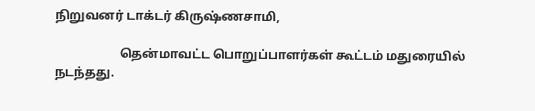நிறுவனர் டாக்டர் கிருஷ்ணசாமி,

                     தென்மாவட்ட பொறுப்பாளர்கள் கூட்டம் மதுரையில் நடந்தது.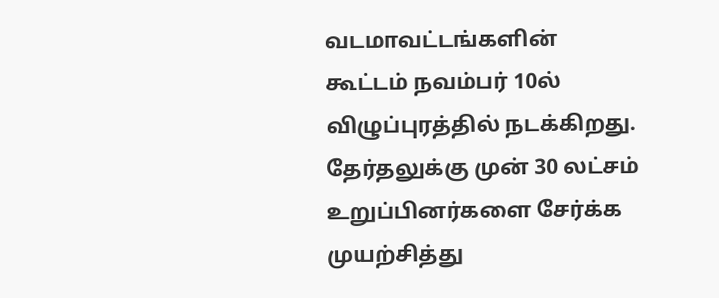வடமாவட்டங்களின் கூட்டம் நவம்பர் 10ல் விழுப்புரத்தில் நடக்கிறது. தேர்தலுக்கு முன் 30 லட்சம் உறுப்பினர்களை சேர்க்க முயற்சித்து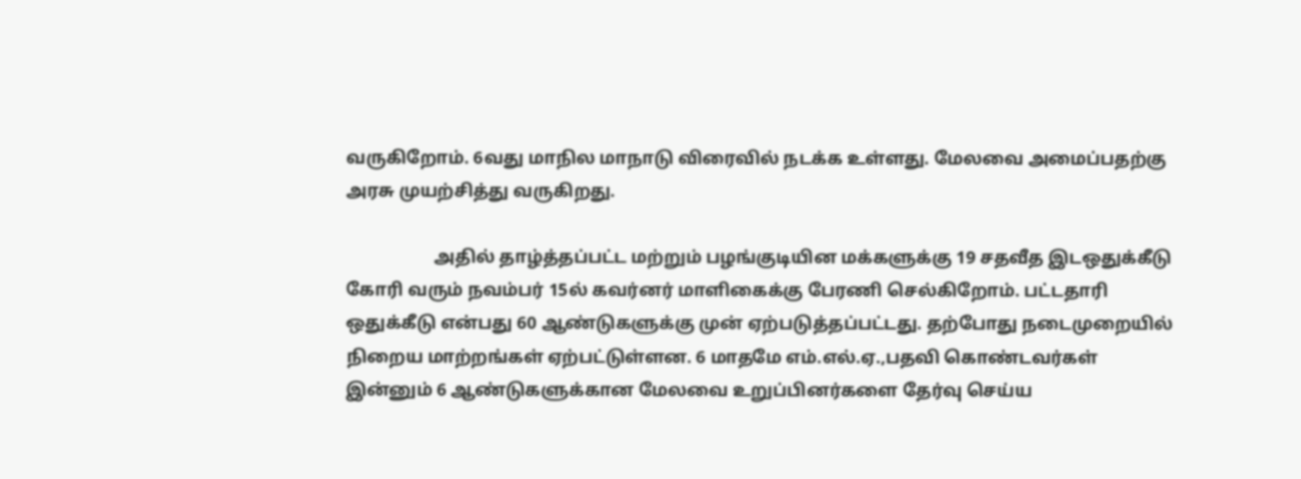வருகிறோம். 6வது மாநில மாநாடு விரைவில் நடக்க உள்ளது. மேலவை அமைப்பதற்கு அரசு முயற்சித்து வருகிறது.

                    அதில் தாழ்த்தப்பட்ட மற்றும் பழங்குடியின மக்களுக்கு 19 சதவீத இடஒதுக்கீடு கோரி வரும் நவம்பர் 15ல் கவர்னர் மாளிகைக்கு பேரணி செல்கிறோம். பட்டதாரி ஒதுக்கீடு என்பது 60 ஆண்டுகளுக்கு முன் ஏற்படுத்தப்பட்டது. தற்போது நடைமுறையில் நிறைய மாற்றங்கள் ஏற்பட்டுள்ளன. 6 மாதமே எம்.எல்.ஏ.,பதவி கொண்டவர்கள் இன்னும் 6 ஆண்டுகளுக்கான மேலவை உறுப்பினர்களை தேர்வு செய்ய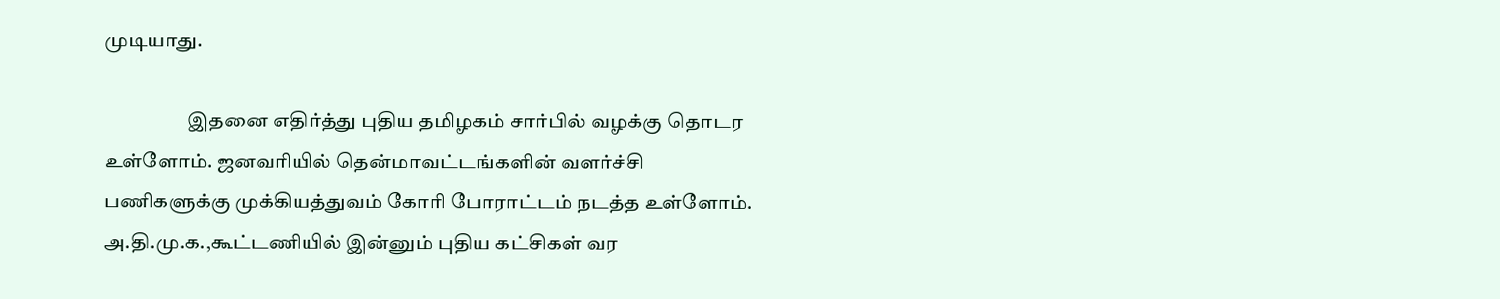முடியாது.

                     இதனை எதிர்த்து புதிய தமிழகம் சார்பில் வழக்கு தொடர உள்ளோம். ஜனவரியில் தென்மாவட்டங்களின் வளர்ச்சி பணிகளுக்கு முக்கியத்துவம் கோரி போராட்டம் நடத்த உள்ளோம். அ.தி.மு.க.,கூட்டணியில் இன்னும் புதிய கட்சிகள் வர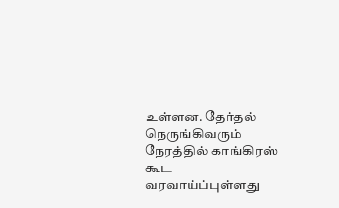உள்ளன. தேர்தல் நெருங்கிவரும் நேரத்தில் காங்கிரஸ் கூட வரவாய்ப்புள்ளது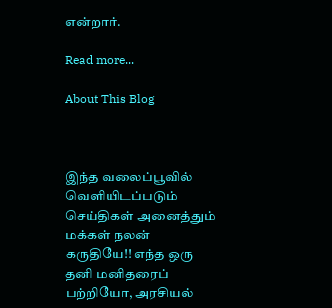என்றார்.

Read more...

About This Blog



இந்த வலைப்பூவில் வெளியிடப்படும் செய்திகள் அனைத்தும் மக்கள் நலன் கருதியே!! எந்த ஒரு தனி மனிதரைப் பற்றியோ, அரசியல்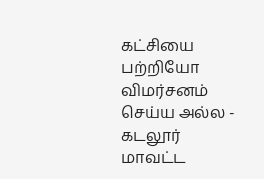கட்சியை பற்றியோ விமர்சனம் செய்ய அல்ல - கடலூர் மாவட்ட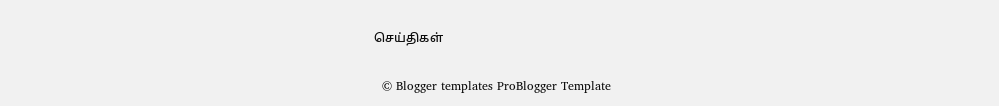செய்திகள்


  © Blogger templates ProBlogger Template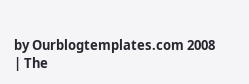by Ourblogtemplates.com 2008 | The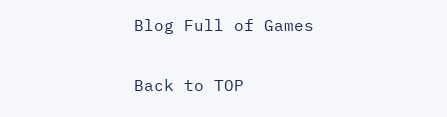Blog Full of Games

Back to TOP